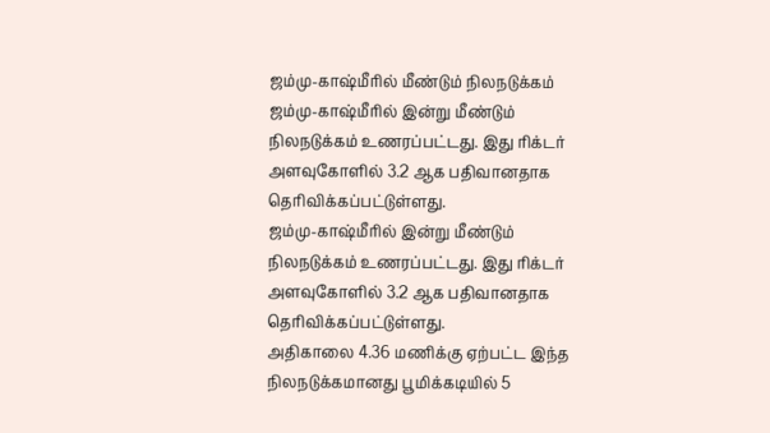ஜம்மு-காஷ்மீரில் மீண்டும் நிலநடுக்கம்
ஜம்மு-காஷ்மீரில் இன்று மீண்டும் நிலநடுக்கம் உணரப்பட்டது. இது ரிக்டர் அளவுகோளில் 3.2 ஆக பதிவானதாக தெரிவிக்கப்பட்டுள்ளது.
ஜம்மு-காஷ்மீரில் இன்று மீண்டும் நிலநடுக்கம் உணரப்பட்டது. இது ரிக்டர் அளவுகோளில் 3.2 ஆக பதிவானதாக தெரிவிக்கப்பட்டுள்ளது.
அதிகாலை 4.36 மணிக்கு ஏற்பட்ட இந்த நிலநடுக்கமானது பூமிக்கடியில் 5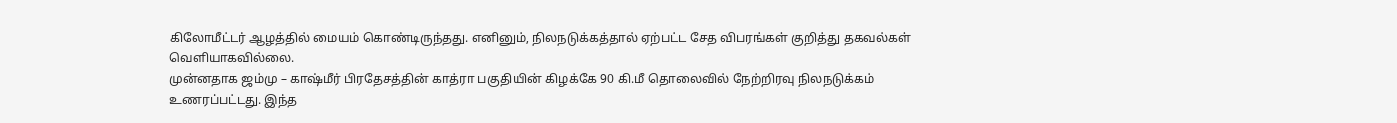கிலோமீட்டர் ஆழத்தில் மையம் கொண்டிருந்தது. எனினும், நிலநடுக்கத்தால் ஏற்பட்ட சேத விபரங்கள் குறித்து தகவல்கள் வெளியாகவில்லை.
முன்னதாக ஜம்மு – காஷ்மீர் பிரதேசத்தின் காத்ரா பகுதியின் கிழக்கே 90 கி.மீ தொலைவில் நேற்றிரவு நிலநடுக்கம் உணரப்பட்டது. இந்த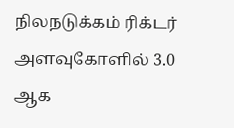நிலநடுக்கம் ரிக்டர் அளவுகோளில் 3.0 ஆக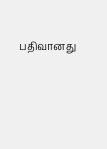பதிவானது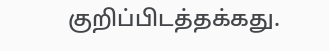குறிப்பிடத்தக்கது.